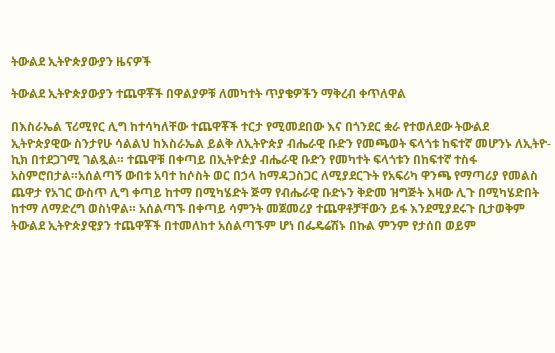ትውልደ ኢትዮጵያውያን ዜናዎች

ትውልደ ኢትዮጵያውያን ተጨዋቾች በዋልያዎቹ ለመካተት ጥያቄዎችን ማቅረብ ቀጥለዋል

በእስራኤል ፕሪሚየር ሊግ ከተሳካለቸው ተጨዋቾች ተርታ የሚመደበው እና በጎንደር ቋራ የተወለደው ትውልደ ኢትዮጵያዊው ስንታየሁ ሳልልህ ከእስራኤል ይልቅ ለኢትዮጵያ ብሔራዊ ቡድን የመጫወት ፍላጎቱ ከፍተኛ መሆንኑ ለኢትዮ-ኪክ በተደጋገሚ ገልጿል። ተጨዋቹ በቀጣይ በኢትዮዽያ ብሔራዊ ቡድን የመካተት ፍላጎቱን በከፍተኛ ተስፋ አስምሮበታል።አሰልጣኝ ውበቱ አባተ ከሶስት ወር በኃላ ከማዳጋስጋር ለሚያደርጉት የአፍሪካ ዋንጫ የማጣሪያ የመልስ ጨዋታ የአገር ውስጥ ሊግ ቀጣይ ከተማ በሚካሄድት ጅማ የብሔራዊ ቡድኑን ቅድመ ዝግጅት እዛው ሊጉ በሚካሄድበት ከተማ ለማድረግ ወስነዋል። አሰልጣኙ በቀጣይ ሳምንት መጀመሪያ ተጨዋቶቻቸውን ይፋ እንደሚያደሩጉ ቢታወቅም ትውልደ ኢትዮጵያዊያን ተጨዋቾች በተመለከተ አሰልጣኙም ሆነ በፌዴሬሽኑ በኩል ምንም የታሰበ ወይም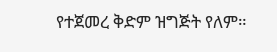የተጀመረ ቅድም ዝግጅት የለም።